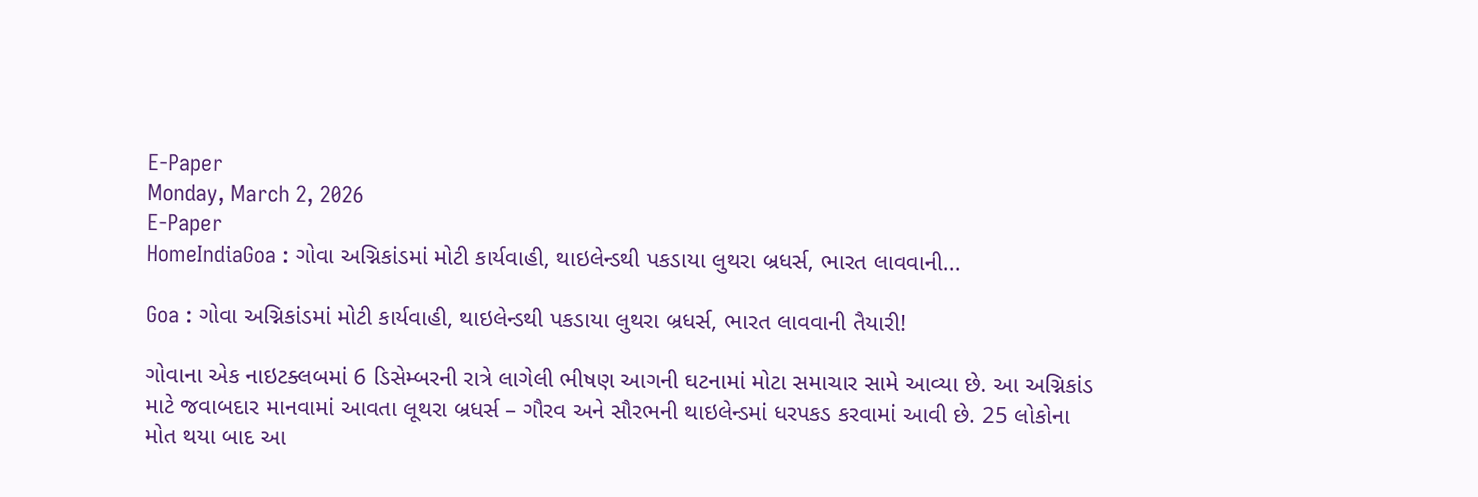E-Paper
Monday, March 2, 2026
E-Paper
HomeIndiaGoa : ગોવા અગ્નિકાંડમાં મોટી કાર્યવાહી, થાઇલેન્ડથી પકડાયા લુથરા બ્રધર્સ, ભારત લાવવાની...

Goa : ગોવા અગ્નિકાંડમાં મોટી કાર્યવાહી, થાઇલેન્ડથી પકડાયા લુથરા બ્રધર્સ, ભારત લાવવાની તૈયારી!

ગોવાના એક નાઇટક્લબમાં 6 ડિસેમ્બરની રાત્રે લાગેલી ભીષણ આગની ઘટનામાં મોટા સમાચાર સામે આવ્યા છે. આ અગ્નિકાંડ માટે જવાબદાર માનવામાં આવતા લૂથરા બ્રધર્સ – ગૌરવ અને સૌરભની થાઇલેન્ડમાં ધરપકડ કરવામાં આવી છે. 25 લોકોના મોત થયા બાદ આ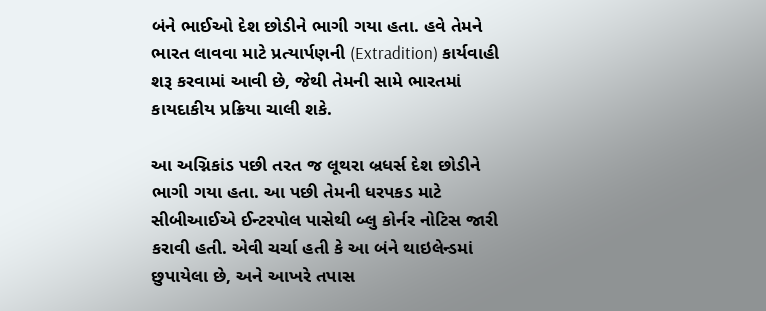બંને ભાઈઓ દેશ છોડીને ભાગી ગયા હતા. હવે તેમને ભારત લાવવા માટે પ્રત્યાર્પણની (Extradition) કાર્યવાહી શરૂ કરવામાં આવી છે, જેથી તેમની સામે ભારતમાં કાયદાકીય પ્રક્રિયા ચાલી શકે.

આ અગ્નિકાંડ પછી તરત જ લૂથરા બ્રધર્સ દેશ છોડીને ભાગી ગયા હતા. આ પછી તેમની ધરપકડ માટે સીબીઆઈએ ઈન્ટરપોલ પાસેથી બ્લુ કોર્નર નોટિસ જારી કરાવી હતી. એવી ચર્ચા હતી કે આ બંને થાઇલેન્ડમાં છુપાયેલા છે, અને આખરે તપાસ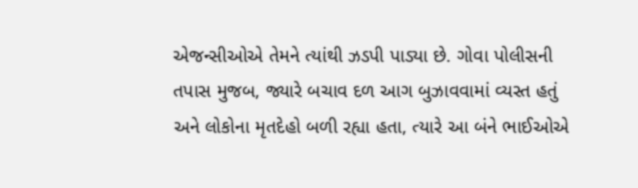એજન્સીઓએ તેમને ત્યાંથી ઝડપી પાડ્યા છે. ગોવા પોલીસની તપાસ મુજબ, જ્યારે બચાવ દળ આગ બુઝાવવામાં વ્યસ્ત હતું અને લોકોના મૃતદેહો બળી રહ્યા હતા, ત્યારે આ બંને ભાઈઓએ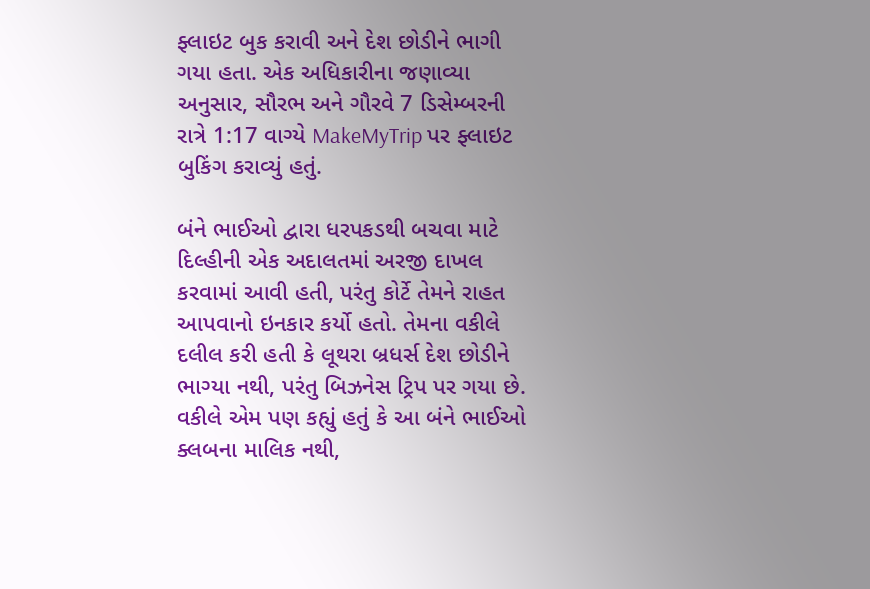ફ્લાઇટ બુક કરાવી અને દેશ છોડીને ભાગી ગયા હતા. એક અધિકારીના જણાવ્યા અનુસાર, સૌરભ અને ગૌરવે 7 ડિસેમ્બરની રાત્રે 1:17 વાગ્યે MakeMyTrip પર ફ્લાઇટ બુકિંગ કરાવ્યું હતું.

બંને ભાઈઓ દ્વારા ધરપકડથી બચવા માટે દિલ્હીની એક અદાલતમાં અરજી દાખલ કરવામાં આવી હતી, પરંતુ કોર્ટે તેમને રાહત આપવાનો ઇનકાર કર્યો હતો. તેમના વકીલે દલીલ કરી હતી કે લૂથરા બ્રધર્સ દેશ છોડીને ભાગ્યા નથી, પરંતુ બિઝનેસ ટ્રિપ પર ગયા છે. વકીલે એમ પણ કહ્યું હતું કે આ બંને ભાઈઓ ક્લબના માલિક નથી,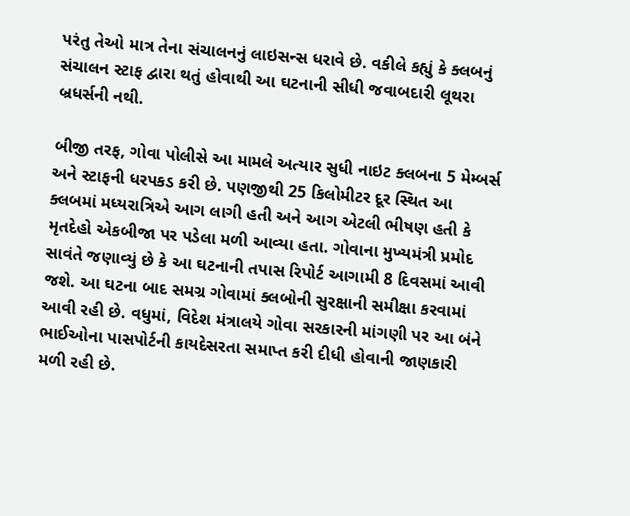પરંતુ તેઓ માત્ર તેના સંચાલનનું લાઇસન્સ ધરાવે છે. વકીલે કહ્યું કે ક્લબનું સંચાલન સ્ટાફ દ્વારા થતું હોવાથી આ ઘટનાની સીધી જવાબદારી લૂથરા બ્રધર્સની નથી.

બીજી તરફ, ગોવા પોલીસે આ મામલે અત્યાર સુધી નાઇટ ક્લબના 5 મેમ્બર્સ અને સ્ટાફની ધરપકડ કરી છે. પણજીથી 25 કિલોમીટર દૂર સ્થિત આ ક્લબમાં મધ્યરાત્રિએ આગ લાગી હતી અને આગ એટલી ભીષણ હતી કે મૃતદેહો એકબીજા પર પડેલા મળી આવ્યા હતા. ગોવાના મુખ્યમંત્રી પ્રમોદ સાવંતે જણાવ્યું છે કે આ ઘટનાની તપાસ રિપોર્ટ આગામી 8 દિવસમાં આવી જશે. આ ઘટના બાદ સમગ્ર ગોવામાં ક્લબોની સુરક્ષાની સમીક્ષા કરવામાં આવી રહી છે. વધુમાં, વિદેશ મંત્રાલયે ગોવા સરકારની માંગણી પર આ બંને ભાઈઓના પાસપોર્ટની કાયદેસરતા સમાપ્ત કરી દીધી હોવાની જાણકારી મળી રહી છે.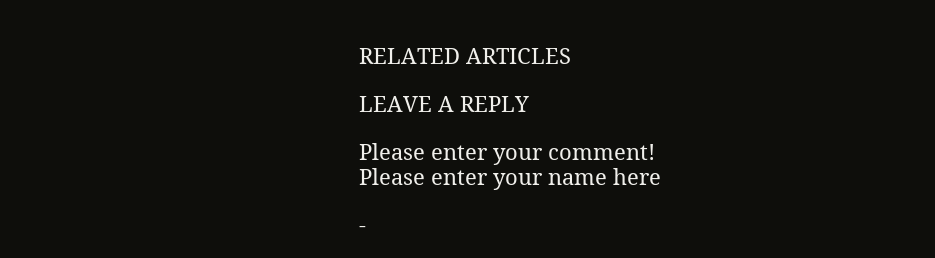RELATED ARTICLES

LEAVE A REPLY

Please enter your comment!
Please enter your name here

-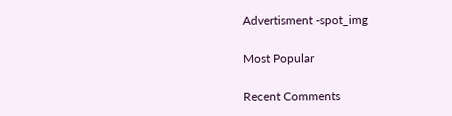Advertisment -spot_img

Most Popular

Recent Comments